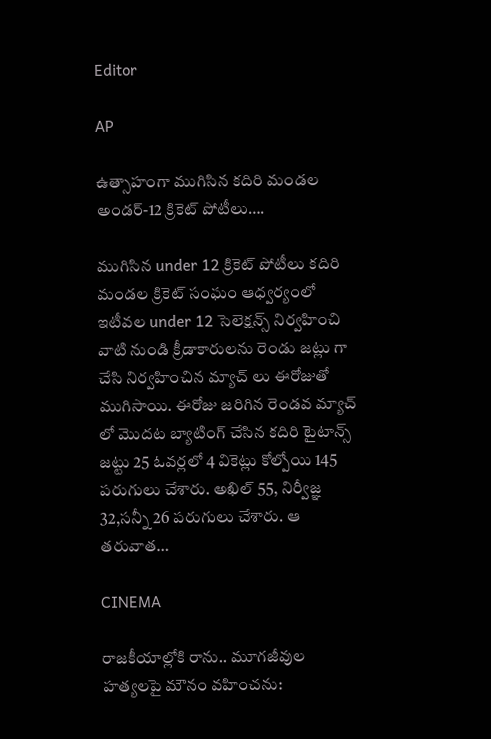Editor

AP

ఉత్సాహంగా ముగిసిన కదిరి మండల అండర్-12 క్రికెట్ పోటీలు….

ముగిసిన under 12 క్రికెట్ పోటీలు కదిరి మండల క్రికెట్ సంఘం ఆధ్వర్యంలో ఇటీవల under 12 సెలెక్షన్స్ నిర్వహించి వాటి నుండి క్రీడాకారులను రెండు జట్లు గా చేసి నిర్వహించిన మ్యాచ్ లు ఈరోజుతో ముగిసాయి. ఈరోజు జరిగిన రెండవ మ్యాచ్ లో మొదట బ్యాటింగ్ చేసిన కదిరి టైటాన్స్ జట్టు 25 ఓవర్లలో 4 వికెట్లు కోల్పోయి 145 పరుగులు చేశారు. అఖిల్ 55, నిర్వీజ్ఞ 32,సన్నీ 26 పరుగులు చేశారు. ఆ తరువాత…

CINEMA

రాజకీయాల్లోకి రాను.. మూగజీవుల హత్యలపై మౌనం వహించను: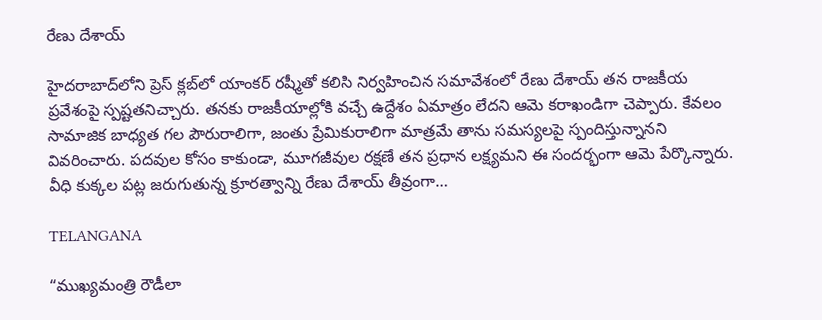రేణు దేశాయ్

హైదరాబాద్‌లోని ప్రెస్ క్లబ్‌లో యాంకర్ రష్మీతో కలిసి నిర్వహించిన సమావేశంలో రేణు దేశాయ్ తన రాజకీయ ప్రవేశంపై స్పష్టతనిచ్చారు. తనకు రాజకీయాల్లోకి వచ్చే ఉద్దేశం ఏమాత్రం లేదని ఆమె కరాఖండిగా చెప్పారు. కేవలం సామాజిక బాధ్యత గల పౌరురాలిగా, జంతు ప్రేమికురాలిగా మాత్రమే తాను సమస్యలపై స్పందిస్తున్నానని వివరించారు. పదవుల కోసం కాకుండా, మూగజీవుల రక్షణే తన ప్రధాన లక్ష్యమని ఈ సందర్భంగా ఆమె పేర్కొన్నారు. వీధి కుక్కల పట్ల జరుగుతున్న క్రూరత్వాన్ని రేణు దేశాయ్ తీవ్రంగా…

TELANGANA

“ముఖ్యమంత్రి రౌడీలా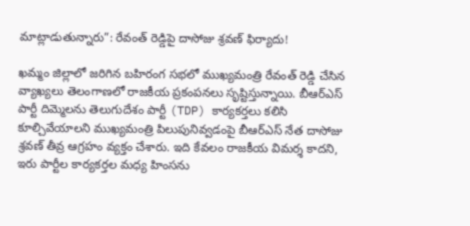మాట్లాడుతున్నారు”: రేవంత్ రెడ్డిపై దాసోజు శ్రవణ్ ఫిర్యాదు!

ఖమ్మం జిల్లాలో జరిగిన బహిరంగ సభలో ముఖ్యమంత్రి రేవంత్ రెడ్డి చేసిన వ్యాఖ్యలు తెలంగాణలో రాజకీయ ప్రకంపనలు సృష్టిస్తున్నాయి. బీఆర్ఎస్ పార్టీ దిమ్మెలను తెలుగుదేశం పార్టీ (TDP) కార్యకర్తలు కలిసి కూల్చివేయాలని ముఖ్యమంత్రి పిలుపునివ్వడంపై బీఆర్ఎస్ నేత దాసోజు శ్రవణ్ తీవ్ర ఆగ్రహం వ్యక్తం చేశారు. ఇది కేవలం రాజకీయ విమర్శ కాదని, ఇరు పార్టీల కార్యకర్తల మధ్య హింసను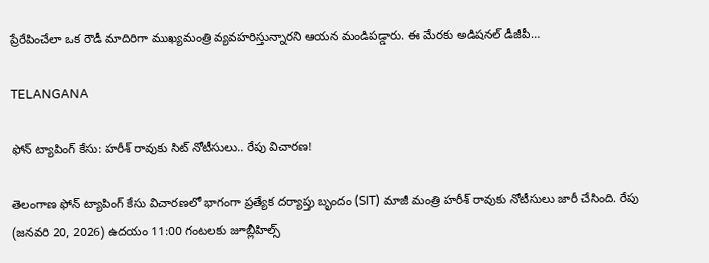ప్రేరేపించేలా ఒక రౌడీ మాదిరిగా ముఖ్యమంత్రి వ్యవహరిస్తున్నారని ఆయన మండిపడ్డారు. ఈ మేరకు అడిషనల్ డీజీపీ…

TELANGANA

ఫోన్ ట్యాపింగ్ కేసు: హరీశ్ రావుకు సిట్ నోటీసులు.. రేపు విచారణ!

తెలంగాణ ఫోన్ ట్యాపింగ్ కేసు విచారణలో భాగంగా ప్రత్యేక దర్యాప్తు బృందం (SIT) మాజీ మంత్రి హరీశ్ రావుకు నోటీసులు జారీ చేసింది. రేపు (జనవరి 20, 2026) ఉదయం 11:00 గంటలకు జూబ్లీహిల్స్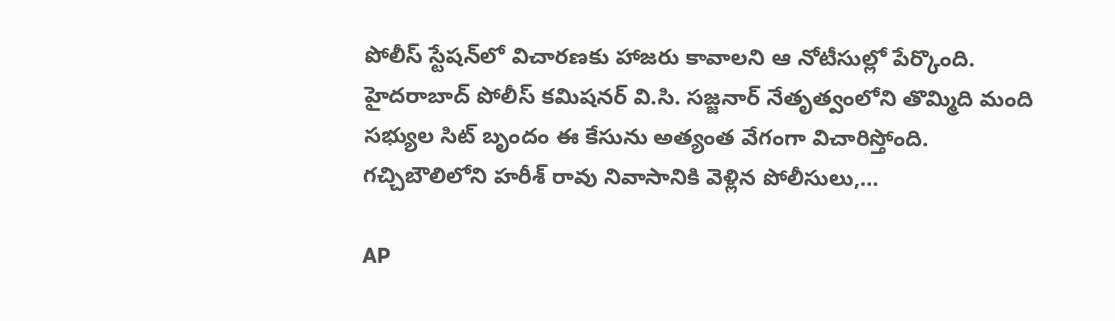పోలీస్ స్టేషన్‌లో విచారణకు హాజరు కావాలని ఆ నోటీసుల్లో పేర్కొంది. హైదరాబాద్ పోలీస్ కమిషనర్ వి.సి. సజ్జనార్ నేతృత్వంలోని తొమ్మిది మంది సభ్యుల సిట్ బృందం ఈ కేసును అత్యంత వేగంగా విచారిస్తోంది. గచ్చిబౌలిలోని హరీశ్ రావు నివాసానికి వెళ్లిన పోలీసులు,…

AP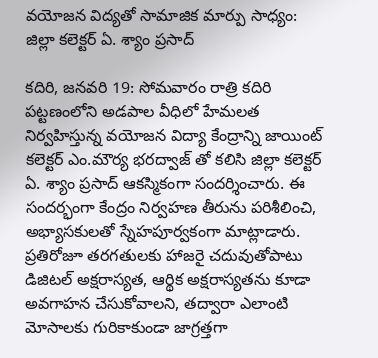వయోజన విద్యతో సామాజిక మార్పు సాధ్యం: జిల్లా కలెక్టర్ ఏ. శ్యాం ప్రసాద్

కదిరి, జనవరి 19: సోమవారం రాత్రి కదిరి పట్టణంలోని అడపాల వీధిలో హేమలత నిర్వహిస్తున్న వయోజన విద్యా కేంద్రాన్ని జాయింట్ కలెక్టర్ ఎం.మౌర్య భరద్వాజ్ తో కలిసి జిల్లా కలెక్టర్ ఏ. శ్యాం ప్రసాద్ ఆకస్మికంగా సందర్శించారు. ఈ సందర్భంగా కేంద్రం నిర్వహణ తీరును పరిశీలించి, అభ్యాసకులతో స్నేహపూర్వకంగా మాట్లాడారు. ప్రతిరోజూ తరగతులకు హాజరై చదువుతోపాటు డిజిటల్ అక్షరాస్యత, ఆర్థిక అక్షరాస్యతను కూడా అవగాహన చేసుకోవాలని, తద్వారా ఎలాంటి మోసాలకు గురికాకుండా జాగ్రత్తగా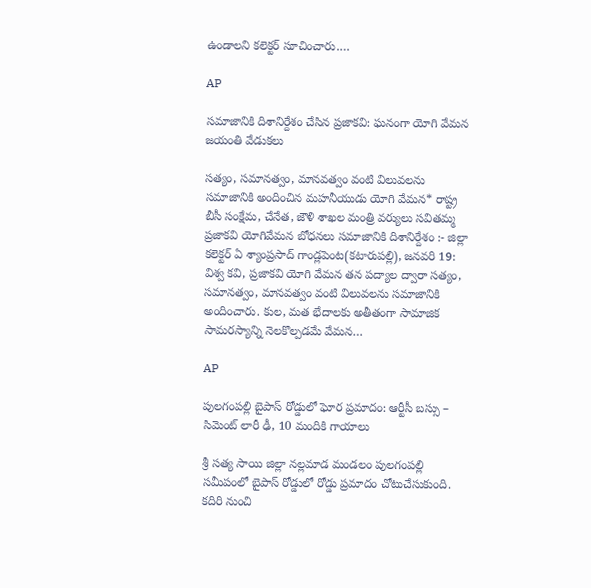ఉండాలని కలెక్టర్ సూచించారు.…

AP

సమాజానికి దిశానిర్దేశం చేసిన ప్రజాకవి: ఘనంగా యోగి వేమన జయంతి వేడుకలు

సత్యం, సమానత్వం, మానవత్వం వంటి విలువలను సమాజానికి అందించిన మహనీయుడు యోగి వేమన* రాష్ట్ర బీసీ సంక్షేమ, చేనేత, జౌళి శాఖల మంత్రి వర్యులు సవితమ్మ ప్రజాకవి యోగివేమన బోధనలు సమాజానికి దిశానిర్దేశం :- జిల్లా కలెక్టర్ ఏ శ్యాంప్రసాద్ గాండ్లపెంట(కటారుపల్లి), జనవరి 19: విశ్వ కవి, ప్రజాకవి యోగి వేమన తన పద్యాల ద్వారా సత్యం, సమానత్వం, మానవత్వం వంటి విలువలను సమాజానికి అందించారు. కుల, మత భేదాలకు అతీతంగా సామాజిక సామరస్యాన్ని నెలకొల్పడమే వేమన…

AP

పులగంపల్లి బైపాస్ రోడ్డులో ఘోర ప్రమాదం: ఆర్టీసీ బస్సు – సిమెంట్ లారీ ఢీ, 10 మందికి గాయాలు

శ్రీ సత్య సాయి జిల్లా నల్లమాడ మండలం పులగంపల్లి సమీపంలో బైపాస్ రోడ్డులో రోడ్డు ప్రమాదం చోటుచేసుకుంది. కదిరి నుంచి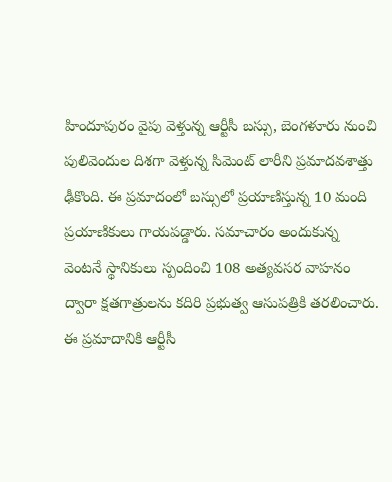హిందూపురం వైపు వెళ్తున్న ఆర్టీసీ బస్సు, బెంగళూరు నుంచి పులివెందుల దిశగా వెళ్తున్న సిమెంట్ లారీని ప్రమాదవశాత్తు ఢీకొంది. ఈ ప్రమాదంలో బస్సులో ప్రయాణిస్తున్న 10 మంది ప్రయాణికులు గాయపడ్డారు. సమాచారం అందుకున్న వెంటనే స్థానికులు స్పందించి 108 అత్యవసర వాహనం ద్వారా క్షతగాత్రులను కదిరి ప్రభుత్వ ఆసుపత్రికి తరలించారు. ఈ ప్రమాదానికి ఆర్టీసీ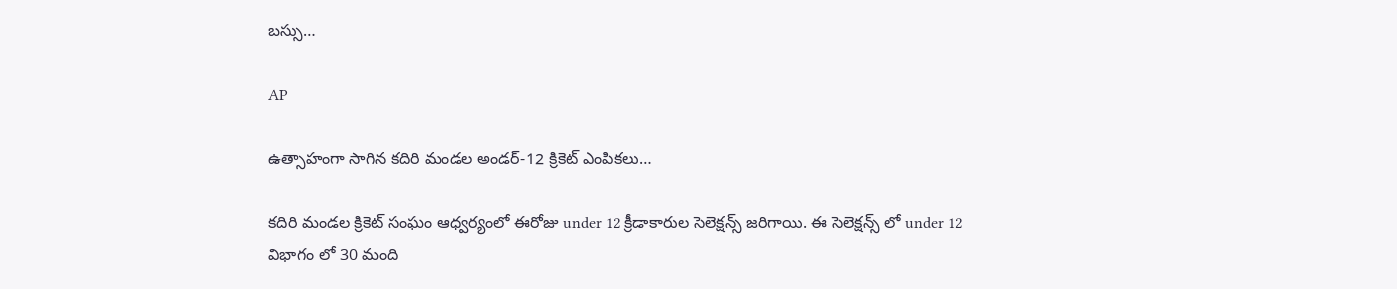బస్సు…

AP

ఉత్సాహంగా సాగిన కదిరి మండల అండర్-12 క్రికెట్ ఎంపికలు…

కదిరి మండల క్రికెట్ సంఘం ఆధ్వర్యంలో ఈరోజు under 12 క్రీడాకారుల సెలెక్షన్స్ జరిగాయి. ఈ సెలెక్షన్స్ లో under 12 విభాగం లో 30 మంది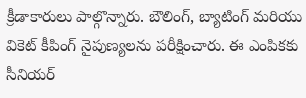క్రీడాకారులు పాల్గొన్నారు. బౌలింగ్, బ్యాటింగ్ మరియు వికెట్ కీపింగ్ నైపుణ్యలను పరీక్షించారు. ఈ ఎంపికకు సీనియర్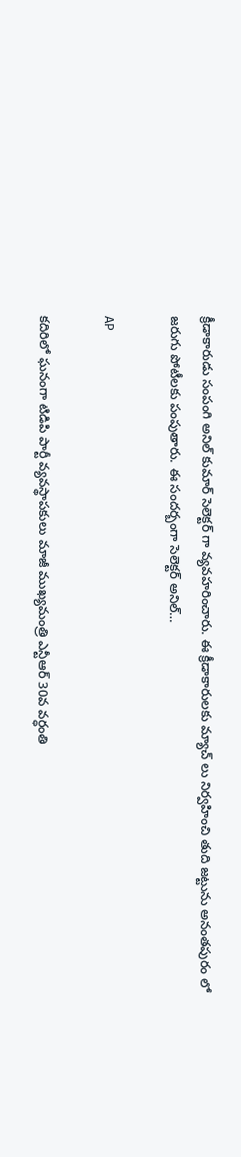క్రీడాకారుడు సంపంగి అనిల్ కుమార్ సెలెక్టర్ గా వ్యవహరించారు. ఈ క్రీడాకారులకు మ్యాచ్ లు నిర్వహించి తుది జట్టును అనంతపురం లో జరుగు పోటీలకు పంపుతారు. ఈ సందర్బంగా సెలెక్టర్ అనిల్…

AP

కదిరిలో ఘనంగా టిడిపి పార్టీ వ్యవస్థాపకులు మాజీ ముఖ్యమంత్రి ఎన్టీఆర్ 30వ వర్ధంతి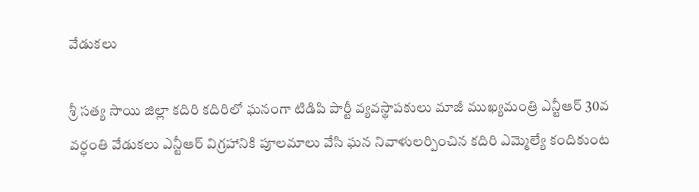వేడుకలు

శ్రీ సత్య సాయి జిల్లా కదిరి కదిరిలో ఘనంగా టిడిపి పార్టీ వ్యవస్థాపకులు మాజీ ముఖ్యమంత్రి ఎన్టీఆర్ 30వ వర్ధంతి వేడుకలు ఎన్టీఆర్ విగ్రహానికి పూలమాలు వేసి ఘన నివాళులర్పించిన కదిరి ఎమ్మెల్యే కందికుంట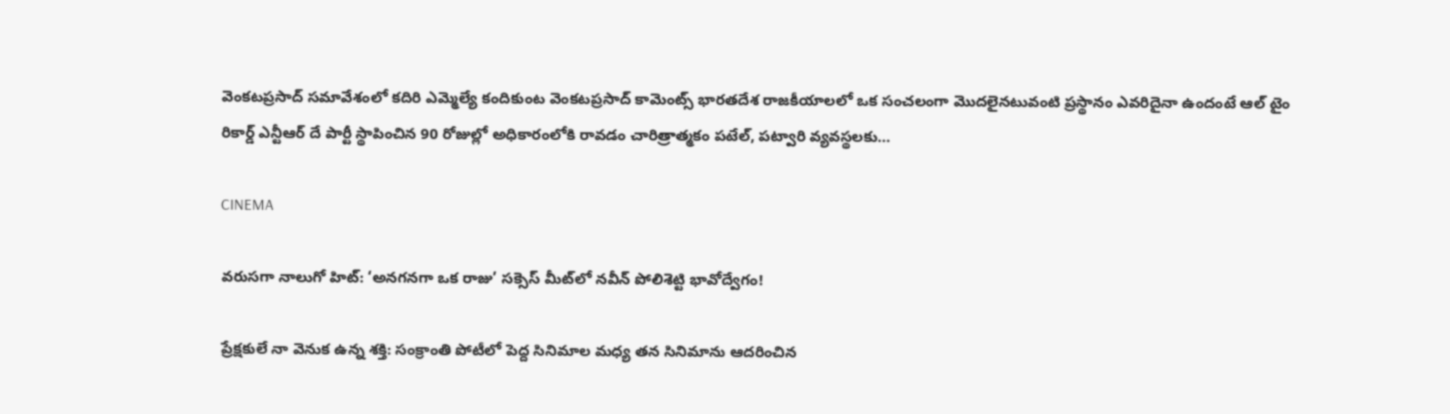వెంకటప్రసాద్ సమావేశంలో కదిరి ఎమ్మెల్యే కందికుంట వెంకటప్రసాద్ కామెంట్స్ భారతదేశ రాజకీయాలలో ఒక సంచలంగా మొదలైనటువంటి ప్రస్థానం ఎవరిదైనా ఉందంటే ఆల్ టైం రికార్డ్ ఎన్టీఆర్ దే పార్టీ స్థాపించిన 90 రోజుల్లో అధికారంలోకి రావడం చారిత్రాత్మకం పటేల్, పట్వారి వ్యవస్థలకు…

CINEMA

వరుసగా నాలుగో హిట్: ‘అనగనగా ఒక రాజు’ సక్సెస్ మీట్‌లో నవీన్ పోలిశెట్టి భావోద్వేగం!

ప్రేక్షకులే నా వెనుక ఉన్న శక్తి: సంక్రాంతి పోటీలో పెద్ద సినిమాల మధ్య తన సినిమాను ఆదరించిన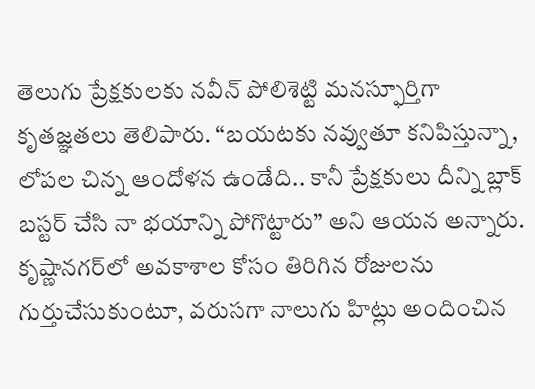తెలుగు ప్రేక్షకులకు నవీన్ పోలిశెట్టి మనస్ఫూర్తిగా కృతజ్ఞతలు తెలిపారు. “బయటకు నవ్వుతూ కనిపిస్తున్నా, లోపల చిన్న ఆందోళన ఉండేది.. కానీ ప్రేక్షకులు దీన్ని బ్లాక్ బస్టర్ చేసి నా భయాన్ని పోగొట్టారు” అని ఆయన అన్నారు. కృష్ణానగర్‌లో అవకాశాల కోసం తిరిగిన రోజులను గుర్తుచేసుకుంటూ, వరుసగా నాలుగు హిట్లు అందించిన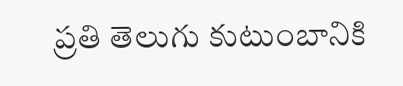ప్రతి తెలుగు కుటుంబానికి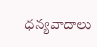ధన్యవాదాలు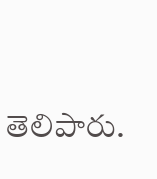తెలిపారు.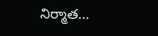నిర్మాత…